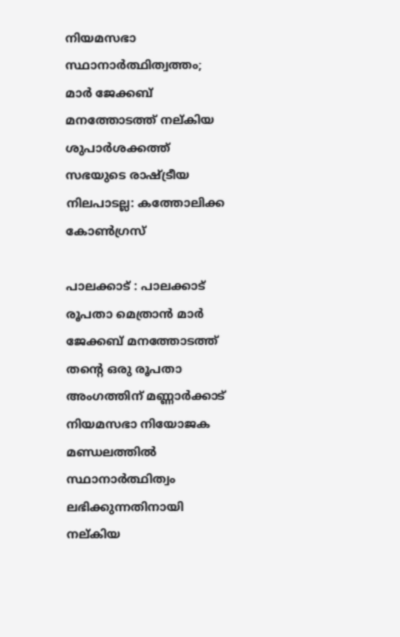നിയമസഭാ സ്ഥാനാര്‍ത്ഥിത്വത്തം; മാര്‍ ജേക്കബ് മനത്തോടത്ത് നല്കിയ ശുപാര്‍ശക്കത്ത് സഭയുടെ രാഷ്ട്രീയ നിലപാടല്ല: കത്തോലിക്ക കോണ്‍ഗ്രസ്

പാലക്കാട് : പാലക്കാട് രൂപതാ മെത്രാന്‍ മാര്‍ ജേക്കബ് മനത്തോടത്ത് തന്റെ ഒരു രൂപതാ അംഗത്തിന് മണ്ണാര്‍ക്കാട് നിയമസഭാ നിയോജക മണ്ഡലത്തില്‍ സ്ഥാനാര്‍ത്ഥിത്വം ലഭിക്കുന്നതിനായി നല്കിയ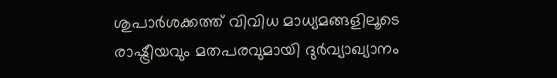ശുപാര്‍ശക്കത്ത് വിവിധ മാധ്യമങ്ങളിലൂടെ രാഷ്ട്രീയവും മതപരവുമായി ദുര്‍വ്യാഖ്യാനം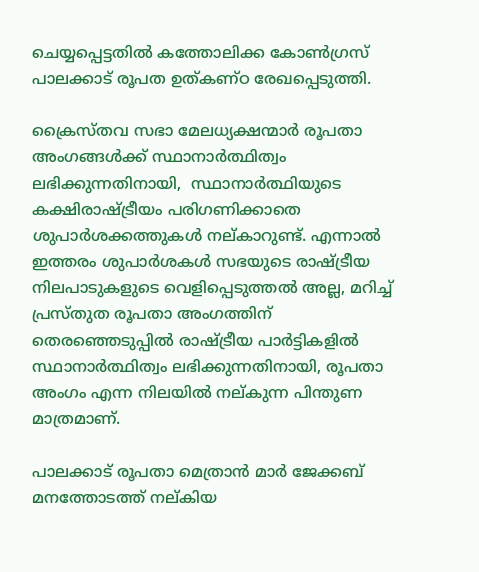ചെയ്യപ്പെട്ടതില്‍ കത്തോലിക്ക കോണ്‍ഗ്രസ് പാലക്കാട് രൂപത ഉത്കണ്ഠ രേഖപ്പെടുത്തി.

ക്രൈസ്തവ സഭാ മേലധ്യക്ഷന്മാര്‍ രൂപതാ അംഗങ്ങള്‍ക്ക് സ്ഥാനാര്‍ത്ഥിത്വം ലഭിക്കുന്നതിനായി,  സ്ഥാനാര്‍ത്ഥിയുടെ കക്ഷിരാഷ്ട്രീയം പരിഗണിക്കാതെ ശുപാര്‍ശക്കത്തുകള്‍ നല്കാറുണ്ട്. എന്നാല്‍ ഇത്തരം ശുപാര്‍ശകള്‍ സഭയുടെ രാഷ്ട്രീയ നിലപാടുകളുടെ വെളിപ്പെടുത്തല്‍ അല്ല, മറിച്ച് പ്രസ്തുത രൂപതാ അംഗത്തിന് തെരഞ്ഞെടുപ്പില്‍ രാഷ്ട്രീയ പാര്‍ട്ടികളില്‍ സ്ഥാനാര്‍ത്ഥിത്വം ലഭിക്കുന്നതിനായി, രൂപതാ അംഗം എന്ന നിലയില്‍ നല്കുന്ന പിന്തുണ മാത്രമാണ്.

പാലക്കാട് രൂപതാ മെത്രാന്‍ മാര്‍ ജേക്കബ് മനത്തോടത്ത് നല്കിയ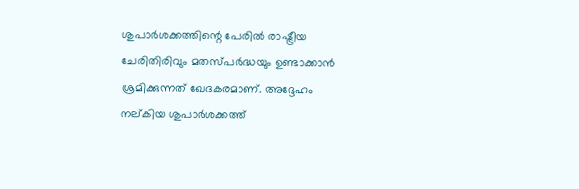ശുപാര്‍ശക്കത്തിന്റെ പേരില്‍ രാഷ്ട്രീയ ചേരിതിരിവും മതസ്പര്‍ദ്ധയും ഉണ്ടാക്കാന്‍ ശ്രമിക്കുന്നത് ഖേദകരമാണ്. അദ്ദേഹം നല്കിയ ശുപാര്‍ശക്കത്ത്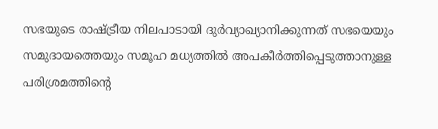സഭയുടെ രാഷ്ട്രീയ നിലപാടായി ദുര്‍വ്യാഖ്യാനിക്കുന്നത് സഭയെയും സമുദായത്തെയും സമൂഹ മധ്യത്തില്‍ അപകീര്‍ത്തിപ്പെടുത്താനുള്ള പരിശ്രമത്തിന്റെ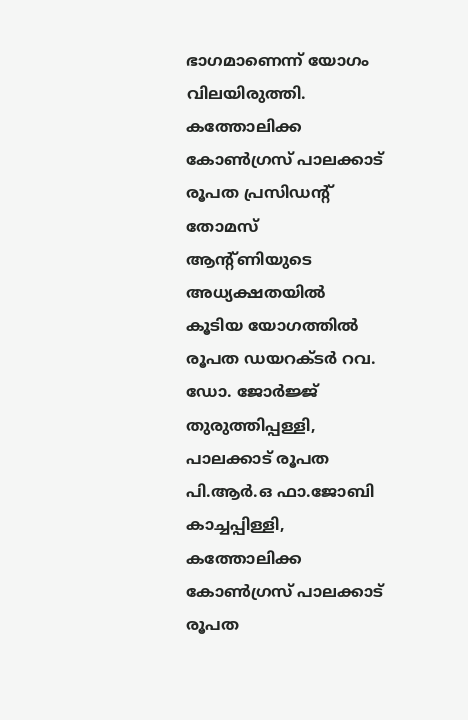ഭാഗമാണെന്ന് യോഗം വിലയിരുത്തി. കത്തോലിക്ക കോണ്‍ഗ്രസ് പാലക്കാട് രൂപത പ്രസിഡന്റ് തോമസ് ആന്റ്ണിയുടെ അധ്യക്ഷതയില്‍ കൂടിയ യോഗത്തില്‍ രൂപത ഡയറക്ടര്‍ റവ. ഡോ. ജോര്‍ജ്ജ് തുരുത്തിപ്പള്ളി, പാലക്കാട് രൂപത പി.ആര്‍.ഒ ഫാ.ജോബി കാച്ചപ്പിള്ളി, കത്തോലിക്ക കോണ്‍ഗ്രസ് പാലക്കാട് രൂപത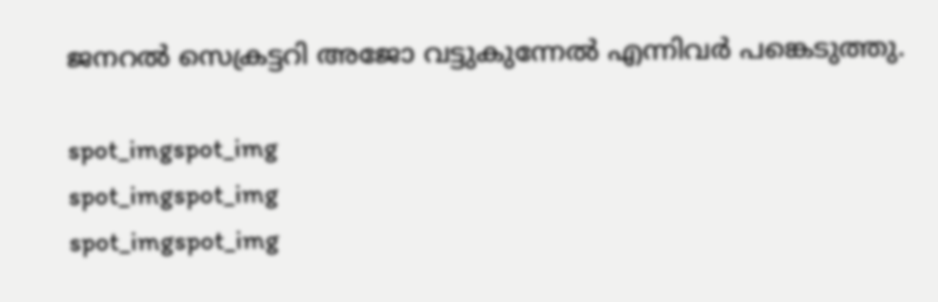ജനറല്‍ സെക്രട്ടറി അജോ വട്ടുകുന്നേല്‍ എന്നിവര്‍ പങ്കെടുത്തു.

spot_imgspot_img
spot_imgspot_img
spot_imgspot_img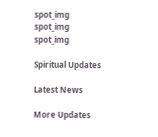spot_img
spot_img
spot_img

Spiritual Updates

Latest News

More Updates